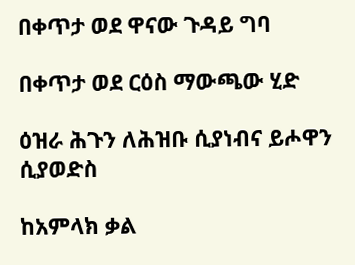በቀጥታ ወደ ዋናው ጉዳይ ግባ

በቀጥታ ወደ ርዕስ ማውጫው ሂድ

ዕዝራ ሕጉን ለሕዝቡ ሲያነብና ይሖዋን ሲያወድስ

ከአምላክ ቃል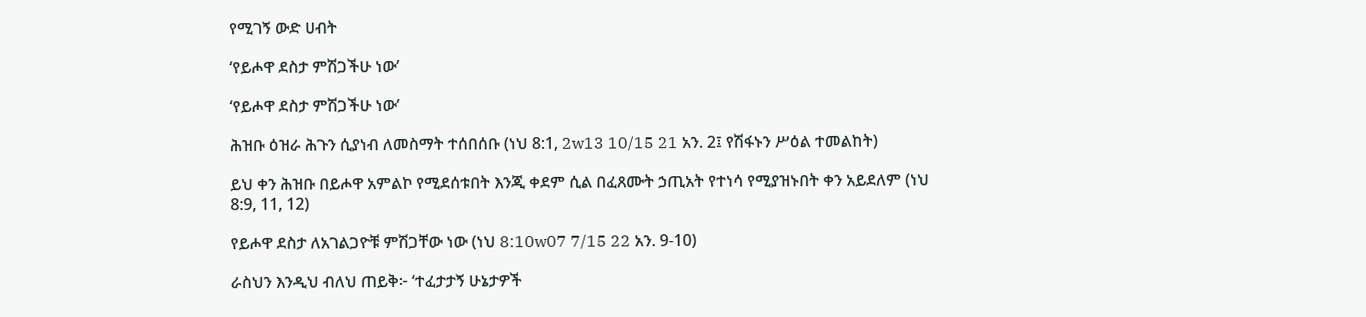የሚገኝ ውድ ሀብት

‘የይሖዋ ደስታ ምሽጋችሁ ነው’

‘የይሖዋ ደስታ ምሽጋችሁ ነው’

ሕዝቡ ዕዝራ ሕጉን ሲያነብ ለመስማት ተሰበሰቡ (ነህ 8:1, 2w13 10/15 21 አን. 2፤ የሽፋኑን ሥዕል ተመልከት)

ይህ ቀን ሕዝቡ በይሖዋ አምልኮ የሚደሰቱበት እንጂ ቀደም ሲል በፈጸሙት ኃጢአት የተነሳ የሚያዝኑበት ቀን አይደለም (ነህ 8:9, 11, 12)

የይሖዋ ደስታ ለአገልጋዮቹ ምሽጋቸው ነው (ነህ 8:10w07 7/15 22 አን. 9-10)

ራስህን እንዲህ ብለህ ጠይቅ፦ ‘ተፈታታኝ ሁኔታዎች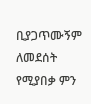ቢያጋጥሙኝም ለመደሰት የሚያበቃ ምን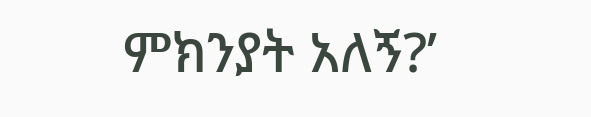ምክንያት አለኝ?’